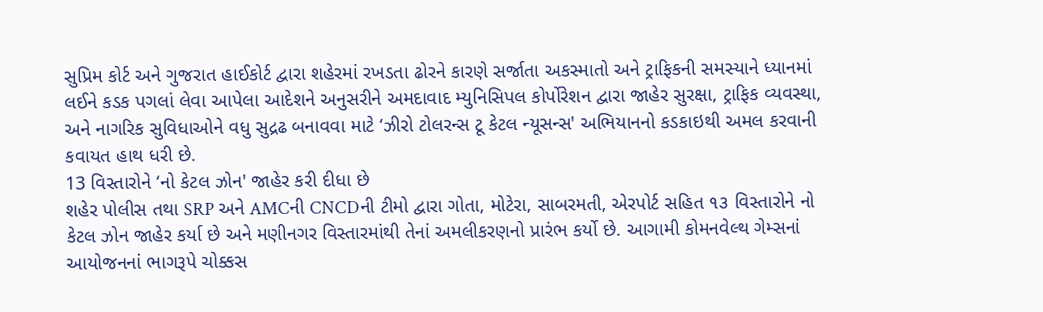સુપ્રિમ કોર્ટ અને ગુજરાત હાઈકોર્ટ દ્વારા શહેરમાં રખડતા ઢોરને કારણે સર્જાતા અકસ્માતો અને ટ્રાફિકની સમસ્યાને ધ્યાનમાં લઈને કડક પગલાં લેવા આપેલા આદેશને અનુસરીને અમદાવાદ મ્યુનિસિપલ કોર્પોરેશન દ્વારા જાહેર સુરક્ષા, ટ્રાફિક વ્યવસ્થા, અને નાગરિક સુવિધાઓને વધુ સુદ્રઢ બનાવવા માટે ‘ઝીરો ટોલરન્સ ટૂ કેટલ ન્યૂસન્સ' અભિયાનનો કડકાઇથી અમલ કરવાની કવાયત હાથ ધરી છે.
13 વિસ્તારોને ‘નો કેટલ ઝોન' જાહેર કરી દીધા છે
શહેર પોલીસ તથા SRP અને AMCની CNCDની ટીમો દ્વારા ગોતા, મોટેરા, સાબરમતી, એરપોર્ટ સહિત ૧૩ વિસ્તારોને નો કેટલ ઝોન જાહેર કર્યા છે અને મણીનગર વિસ્તારમાંથી તેનાં અમલીકરણનો પ્રારંભ કર્યો છે. આગામી કોમનવેલ્થ ગેમ્સનાં આયોજનનાં ભાગરૂપે ચોક્કસ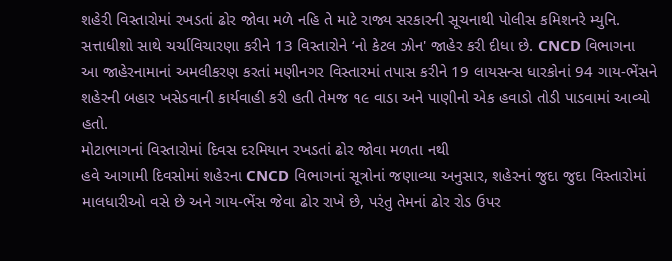શહેરી વિસ્તારોમાં રખડતાં ઢોર જોવા મળે નહિ તે માટે રાજ્ય સરકારની સૂચનાથી પોલીસ કમિશનરે મ્યુનિ. સત્તાધીશો સાથે ચર્ચાવિચારણા કરીને 13 વિસ્તારોને ‘નો કેટલ ઝોન' જાહેર કરી દીધા છે. CNCD વિભાગના આ જાહેરનામાનાં અમલીકરણ કરતાં મણીનગર વિસ્તારમાં તપાસ કરીને 19 લાયસન્સ ધારકોનાં 94 ગાય-ભેંસને શહેરની બહાર ખસેડવાની કાર્યવાહી કરી હતી તેમજ ૧૯ વાડા અને પાણીનો એક હવાડો તોડી પાડવામાં આવ્યો હતો.
મોટાભાગનાં વિસ્તારોમાં દિવસ દરમિયાન રખડતાં ઢોર જોવા મળતા નથી
હવે આગામી દિવસોમાં શહેરના CNCD વિભાગનાં સૂત્રોનાં જણાવ્યા અનુસાર, શહેરનાં જુદા જુદા વિસ્તારોમાં માલધારીઓ વસે છે અને ગાય-ભેંસ જેવા ઢોર રાખે છે, પરંતુ તેમનાં ઢોર રોડ ઉપર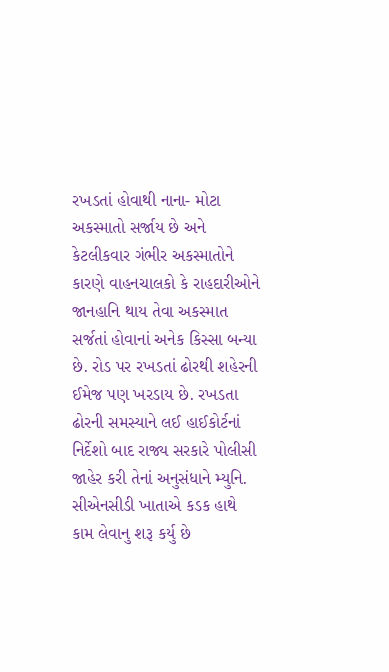રખડતાં હોવાથી નાના- મોટા અકસ્માતો સર્જાય છે અને કેટલીકવાર ગંભીર અકસ્માતોને કારણે વાહનચાલકો કે રાહદારીઓને જાનહાનિ થાય તેવા અકસ્માત સર્જતાં હોવાનાં અનેક કિસ્સા બન્યા છે. રોડ પર રખડતાં ઢોરથી શહેરની ઈમેજ પણ ખરડાય છે. રખડતા ઢોરની સમસ્યાને લઈ હાઈકોર્ટનાં નિર્દેશો બાદ રાજ્ય સરકારે પોલીસી જાહેર કરી તેનાં અનુસંધાને મ્યુનિ. સીએનસીડી ખાતાએ કડક હાથે કામ લેવાનુ શરૂ કર્યુ છે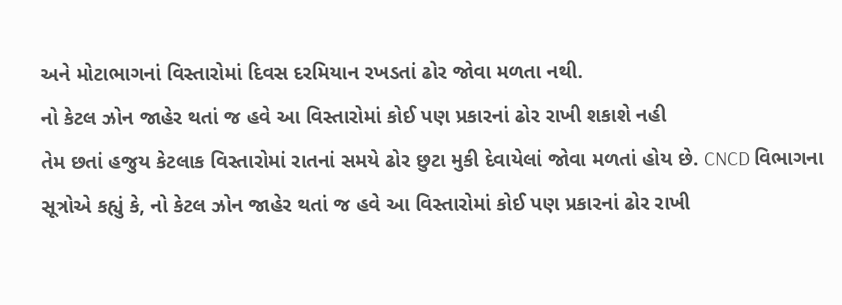અને મોટાભાગનાં વિસ્તારોમાં દિવસ દરમિયાન રખડતાં ઢોર જોવા મળતા નથી.
નો કેટલ ઝોન જાહેર થતાં જ હવે આ વિસ્તારોમાં કોઈ પણ પ્રકારનાં ઢોર રાખી શકાશે નહી
તેમ છતાં હજુય કેટલાક વિસ્તારોમાં રાતનાં સમયે ઢોર છુટા મુકી દેવાયેલાં જોવા મળતાં હોય છે. CNCD વિભાગના સૂત્રોએ કહ્યું કે, નો કેટલ ઝોન જાહેર થતાં જ હવે આ વિસ્તારોમાં કોઈ પણ પ્રકારનાં ઢોર રાખી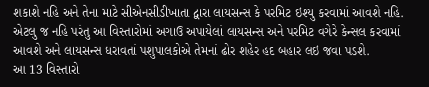શકાશે નહિ અને તેના માટે સીએનસીડીખાતા દ્વારા લાયસન્સ કે પરમિટ ઇશ્યુ કરવામાં આવશે નહિ. એટલુ જ નહિ પરંતુ આ વિસ્તારોમાં અગાઉ અપાયેલાં લાયસન્સ અને પરમિટ વગેરે કેન્સલ કરવામાં આવશે અને લાયસન્સ ધરાવતાં પશુપાલકોએ તેમનાં ઢોર શહેર હદ બહાર લઇ જવા પડશે.
આ 13 વિસ્તારો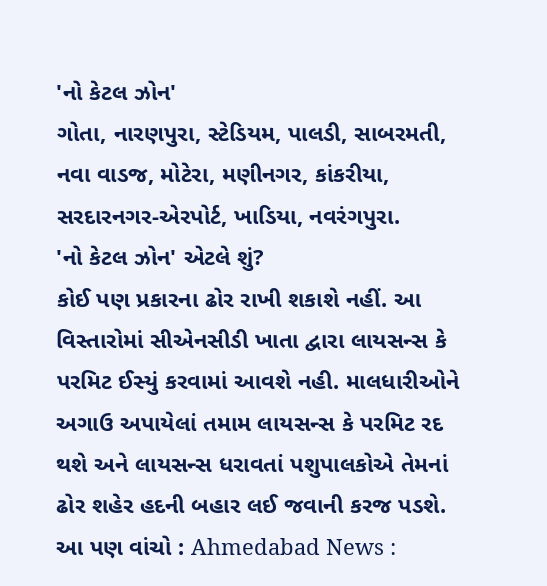'નો કેટલ ઝોન'
ગોતા, નારણપુરા, સ્ટેડિયમ, પાલડી, સાબરમતી, નવા વાડજ, મોટેરા, મણીનગર, કાંકરીયા, સરદારનગર-એરપોર્ટ, ખાડિયા, નવરંગપુરા.
'નો કેટલ ઝોન' એટલે શું?
કોઈ પણ પ્રકારના ઢોર રાખી શકાશે નહીં. આ વિસ્તારોમાં સીએનસીડી ખાતા દ્વારા લાયસન્સ કે પરમિટ ઈસ્યું કરવામાં આવશે નહી. માલધારીઓને અગાઉ અપાયેલાં તમામ લાયસન્સ કે પરમિટ રદ થશે અને લાયસન્સ ધરાવતાં પશુપાલકોએ તેમનાં ઢોર શહેર હદની બહાર લઈ જવાની કરજ પડશે.
આ પણ વાંચો : Ahmedabad News :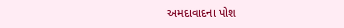અમદાવાદના પોશ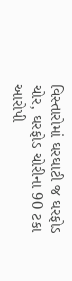વિસ્તારોમાં ઘરઘાટી જ ઘરફોડ ચોર, ઘરફોડ ચોરીના 90 ટકા આરોપી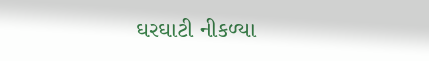ઘરઘાટી નીકળ્યા